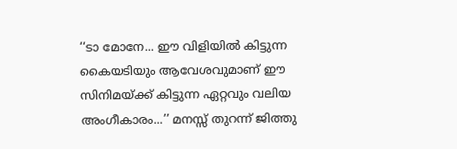‘‘ടാ മോനേ... ഈ വിളിയില്‍ കിട്ടുന്ന കൈയടിയും ആവേശവുമാണ് ഈ സിനിമയ്ക്ക് കിട്ടുന്ന ഏറ്റവും വലിയ അംഗീകാരം...’’ മനസ്സ് തുറന്ന് ജിത്തു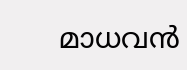മാധവന്‍